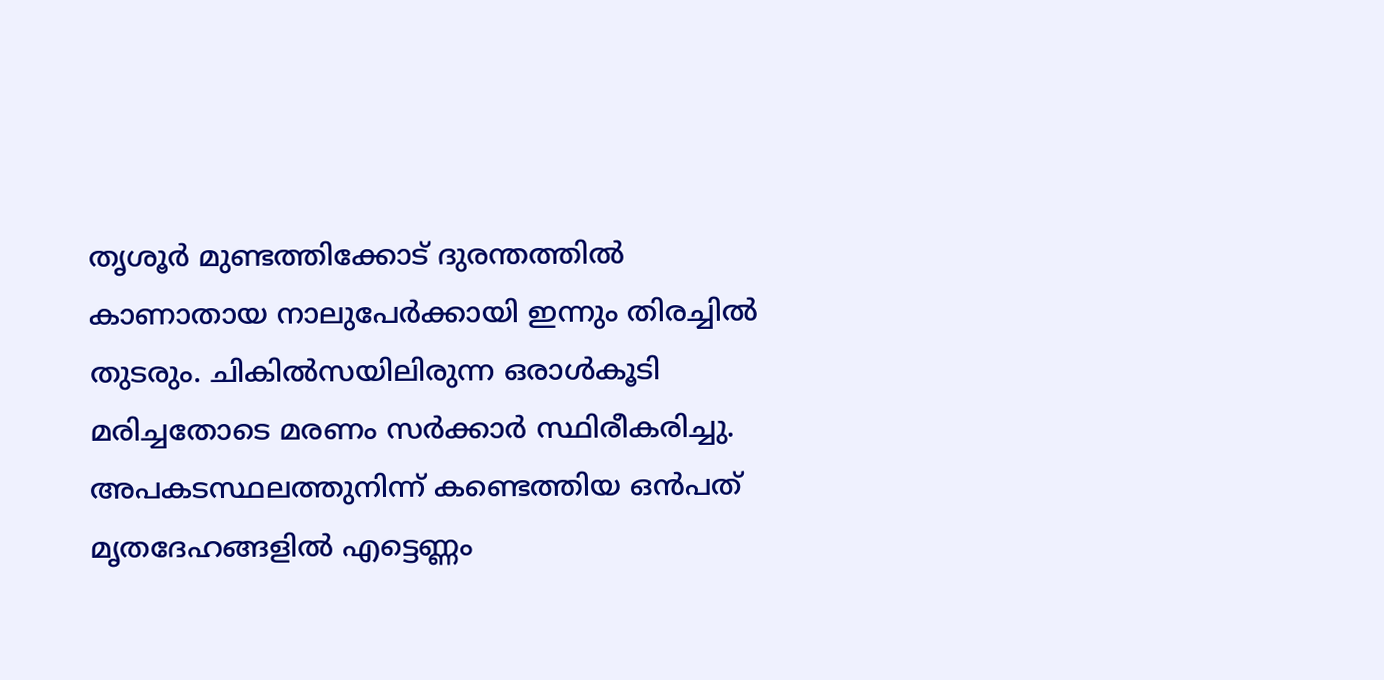തൃശൂർ മുണ്ടത്തിക്കോട് ദുരന്തത്തിൽ കാണാതായ നാലുപേർക്കായി ഇന്നും തിരച്ചിൽ തുടരും. ചികിൽസയിലിരുന്ന ഒരാൾകൂടി മരിച്ചതോടെ മരണം സർക്കാർ സ്ഥിരീകരിച്ചു. അപകടസ്ഥലത്തുനിന്ന് കണ്ടെത്തിയ ഒൻപത് മൃതദേഹങ്ങളിൽ എട്ടെണ്ണം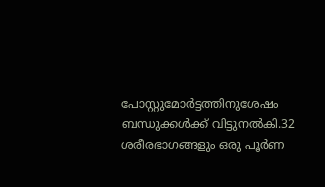പോസ്റ്റുമോർട്ടത്തിനുശേഷം ബന്ധുക്കൾക്ക് വിട്ടുനൽകി.32 ശരീരഭാഗങ്ങളും ഒരു പൂർണ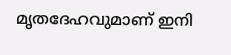മൃതദേഹവുമാണ് ഇനി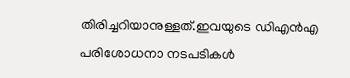തിരിച്ചറിയാനുള്ളത്.ഇവയുടെ ഡിഎൻഎ പരിശോധനാ നടപടികൾ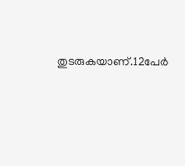തുടരുകയാണ്.12പേർ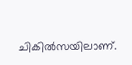ചികിൽസയിലാണ്.